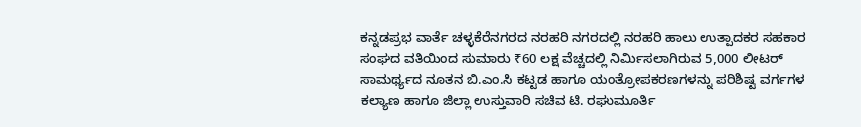ಕನ್ನಡಪ್ರಭ ವಾರ್ತೆ ಚಳ್ಳಕೆರೆನಗರದ ನರಹರಿ ನಗರದಲ್ಲಿ ನರಹರಿ ಹಾಲು ಉತ್ಪಾದಕರ ಸಹಕಾರ ಸಂಘದ ವತಿಯಿಂದ ಸುಮಾರು ₹60 ಲಕ್ಷ ವೆಚ್ಚದಲ್ಲಿ ನಿರ್ಮಿಸಲಾಗಿರುವ 5,000 ಲೀಟರ್ ಸಾಮರ್ಥ್ಯದ ನೂತನ ಬಿ.ಎಂ.ಸಿ ಕಟ್ಟಡ ಹಾಗೂ ಯಂತ್ರೋಪಕರಣಗಳನ್ನು ಪರಿಶಿಷ್ಟ ವರ್ಗಗಳ ಕಲ್ಯಾಣ ಹಾಗೂ ಜಿಲ್ಲಾ ಉಸ್ತುವಾರಿ ಸಚಿವ ಟಿ. ರಘುಮೂರ್ತಿ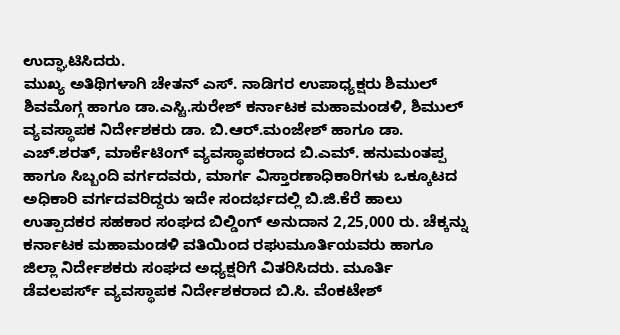ಉದ್ಘಾಟಿಸಿದರು.
ಮುಖ್ಯ ಅತಿಥಿಗಳಾಗಿ ಚೇತನ್ ಎಸ್. ನಾಡಿಗರ ಉಪಾಧ್ಯಕ್ಷರು ಶಿಮುಲ್ ಶಿವಮೊಗ್ಗ ಹಾಗೂ ಡಾ.ಎಸ್ಟಿ.ಸುರೇಶ್ ಕರ್ನಾಟಕ ಮಹಾಮಂಡಳಿ, ಶಿಮುಲ್ ವ್ಯವಸ್ಥಾಪಕ ನಿರ್ದೇಶಕರು ಡಾ. ಬಿ.ಆರ್.ಮಂಜೇಶ್ ಹಾಗೂ ಡಾ. ಎಚ್.ಶರತ್, ಮಾರ್ಕೆಟಿಂಗ್ ವ್ಯವಸ್ಥಾಪಕರಾದ ಬಿ.ಎಮ್. ಹನುಮಂತಪ್ಪ ಹಾಗೂ ಸಿಬ್ಬಂದಿ ವರ್ಗದವರು, ಮಾರ್ಗ ವಿಸ್ತಾರಣಾಧಿಕಾರಿಗಳು ಒಕ್ಕೂಟದ ಅಧಿಕಾರಿ ವರ್ಗದವರಿದ್ದರು ಇದೇ ಸಂದರ್ಭದಲ್ಲಿ ಬಿ.ಜಿ.ಕೆರೆ ಹಾಲು ಉತ್ಪಾದಕರ ಸಹಕಾರ ಸಂಘದ ಬಿಲ್ಡಿಂಗ್ ಅನುದಾನ 2,25,000 ರು. ಚೆಕ್ಕನ್ನು ಕರ್ನಾಟಕ ಮಹಾಮಂಡಳಿ ವತಿಯಿಂದ ರಘುಮೂರ್ತಿಯವರು ಹಾಗೂ ಜಿಲ್ಲಾ ನಿರ್ದೇಶಕರು ಸಂಘದ ಅಧ್ಯಕ್ಷರಿಗೆ ವಿತರಿಸಿದರು. ಮೂರ್ತಿ ಡೆವಲಪರ್ಸ್ ವ್ಯವಸ್ಥಾಪಕ ನಿರ್ದೇಶಕರಾದ ಬಿ.ಸಿ. ವೆಂಕಟೇಶ್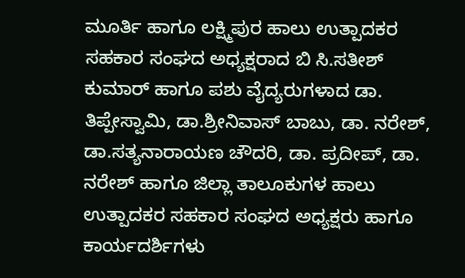ಮೂರ್ತಿ ಹಾಗೂ ಲಕ್ಷ್ಮಿಪುರ ಹಾಲು ಉತ್ಪಾದಕರ ಸಹಕಾರ ಸಂಘದ ಅಧ್ಯಕ್ಷರಾದ ಬಿ ಸಿ.ಸತೀಶ್ ಕುಮಾರ್ ಹಾಗೂ ಪಶು ವೈದ್ಯರುಗಳಾದ ಡಾ. ತಿಪ್ಪೇಸ್ವಾಮಿ, ಡಾ.ಶ್ರೀನಿವಾಸ್ ಬಾಬು, ಡಾ. ನರೇಶ್, ಡಾ.ಸತ್ಯನಾರಾಯಣ ಚೌದರಿ, ಡಾ. ಪ್ರದೀಪ್, ಡಾ. ನರೇಶ್ ಹಾಗೂ ಜಿಲ್ಲಾ ತಾಲೂಕುಗಳ ಹಾಲು ಉತ್ಪಾದಕರ ಸಹಕಾರ ಸಂಘದ ಅಧ್ಯಕ್ಷರು ಹಾಗೂ ಕಾರ್ಯದರ್ಶಿಗಳು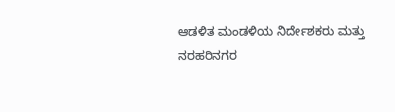ಆಡಳಿತ ಮಂಡಳಿಯ ನಿರ್ದೇಶಕರು ಮತ್ತು ನರಹರಿನಗರ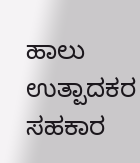ಹಾಲು ಉತ್ಪಾದಕರ ಸಹಕಾರ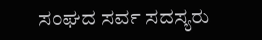ಸಂಘದ ಸರ್ವ ಸದಸ್ಯರು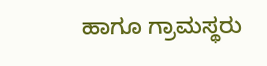ಹಾಗೂ ಗ್ರಾಮಸ್ಥರು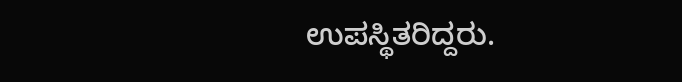ಉಪಸ್ಥಿತರಿದ್ದರು.